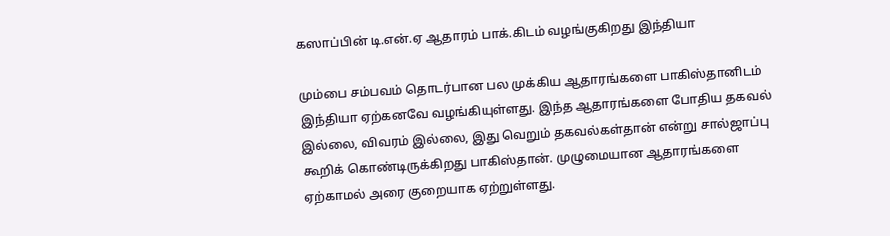கஸாப்பின் டி.என்.ஏ ஆதாரம் பாக்.கிடம் வழங்குகிறது இந்தியா

மும்பை சம்பவம் தொடர்பான பல முக்கிய ஆதாரங்களை பாகிஸ்தானிடம் இந்தியா ஏற்கனவே வழங்கியுள்ளது. இந்த ஆதாரங்களை போதிய தகவல் இல்லை, விவரம் இல்லை, இது வெறும் தகவல்கள்தான் என்று சால்ஜாப்பு கூறிக் கொண்டிருக்கிறது பாகிஸ்தான். முழுமையான ஆதாரங்களை ஏற்காமல் அரை குறையாக ஏற்றுள்ளது.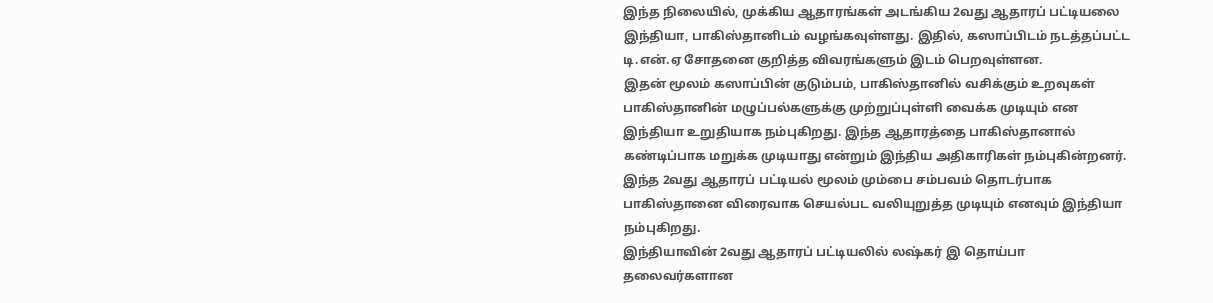இந்த நிலையில், முக்கிய ஆதாரங்கள் அடங்கிய 2வது ஆதாரப் பட்டியலை இந்தியா, பாகிஸ்தானிடம் வழங்கவுள்ளது. இதில், கஸாப்பிடம் நடத்தப்பட்ட டி.என்.ஏ சோதனை குறித்த விவரங்களும் இடம் பெறவுள்ளன.
இதன் மூலம் கஸாப்பின் குடும்பம், பாகிஸ்தானில் வசிக்கும் உறவுகள் பாகிஸ்தானின் மழுப்பல்களுக்கு முற்றுப்புள்ளி வைக்க முடியும் என இந்தியா உறுதியாக நம்புகிறது. இந்த ஆதாரத்தை பாகிஸ்தானால் கண்டிப்பாக மறுக்க முடியாது என்றும் இந்திய அதிகாரிகள் நம்புகின்றனர்.
இந்த 2வது ஆதாரப் பட்டியல் மூலம் மும்பை சம்பவம் தொடர்பாக பாகிஸ்தானை விரைவாக செயல்பட வலியுறுத்த முடியும் எனவும் இந்தியா நம்புகிறது.
இந்தியாவின் 2வது ஆதாரப் பட்டியலில் லஷ்கர் இ தொய்பா தலைவர்களான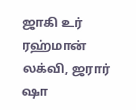ஜாகி உர் ரஹ்மான் லக்வி, ஜரார் ஷா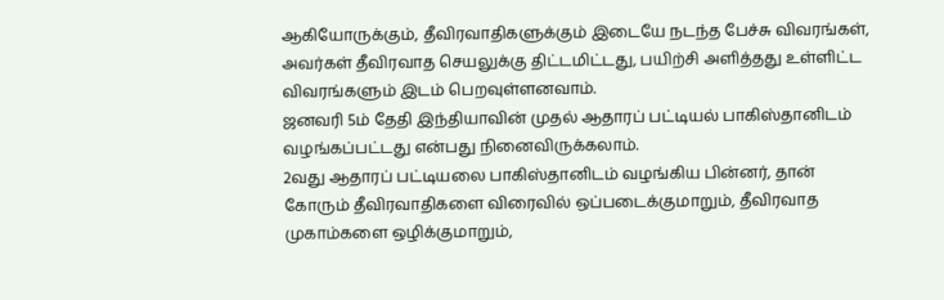ஆகியோருக்கும், தீவிரவாதிகளுக்கும் இடையே நடந்த பேச்சு விவரங்கள், அவர்கள் தீவிரவாத செயலுக்கு திட்டமிட்டது, பயிற்சி அளித்தது உள்ளிட்ட விவரங்களும் இடம் பெறவுள்ளனவாம்.
ஜனவரி 5ம் தேதி இந்தியாவின் முதல் ஆதாரப் பட்டியல் பாகிஸ்தானிடம் வழங்கப்பட்டது என்பது நினைவிருக்கலாம்.
2வது ஆதாரப் பட்டியலை பாகிஸ்தானிடம் வழங்கிய பின்னர், தான் கோரும் தீவிரவாதிகளை விரைவில் ஒப்படைக்குமாறும், தீவிரவாத முகாம்களை ஒழிக்குமாறும்,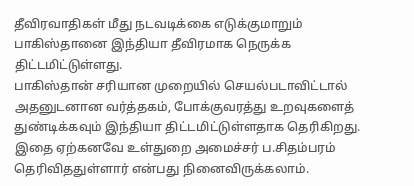தீவிரவாதிகள் மீது நடவடிக்கை எடுக்குமாறும் பாகிஸ்தானை இந்தியா தீவிரமாக நெருக்க திட்டமிட்டுள்ளது.
பாகிஸ்தான் சரியான முறையில் செயல்படாவிட்டால் அதனுடனான வர்த்தகம், போக்குவரத்து உறவுகளைத் துண்டிக்கவும் இந்தியா திட்டமிட்டுள்ளதாக தெரிகிறது. இதை ஏற்கனவே உள்துறை அமைச்சர் ப.சிதம்பரம் தெரிவிததுள்ளார் என்பது நினைவிருக்கலாம்.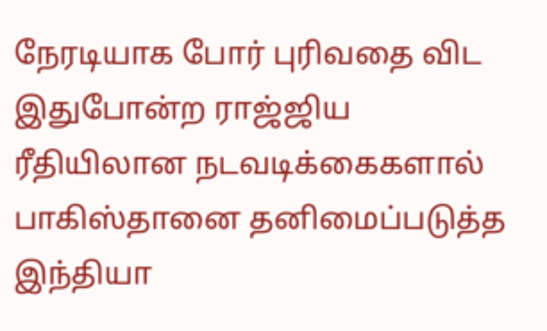நேரடியாக போர் புரிவதை விட இதுபோன்ற ராஜ்ஜிய ரீதியிலான நடவடிக்கைகளால் பாகிஸ்தானை தனிமைப்படுத்த இந்தியா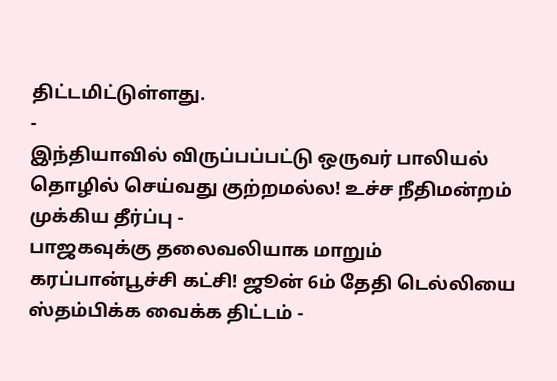திட்டமிட்டுள்ளது.
-
இந்தியாவில் விருப்பப்பட்டு ஒருவர் பாலியல் தொழில் செய்வது குற்றமல்ல! உச்ச நீதிமன்றம் முக்கிய தீர்ப்பு -
பாஜகவுக்கு தலைவலியாக மாறும் கரப்பான்பூச்சி கட்சி! ஜூன் 6ம் தேதி டெல்லியை ஸ்தம்பிக்க வைக்க திட்டம் -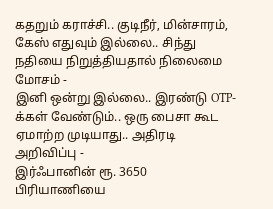கதறும் கராச்சி.. குடிநீர், மின்சாரம், கேஸ் எதுவும் இல்லை.. சிந்து நதியை நிறுத்தியதால் நிலைமை மோசம் -
இனி ஒன்று இல்லை.. இரண்டு OTP-க்கள் வேண்டும்.. ஒரு பைசா கூட ஏமாற்ற முடியாது.. அதிரடி அறிவிப்பு -
இர்ஃபானின் ரூ. 3650 பிரியாணியை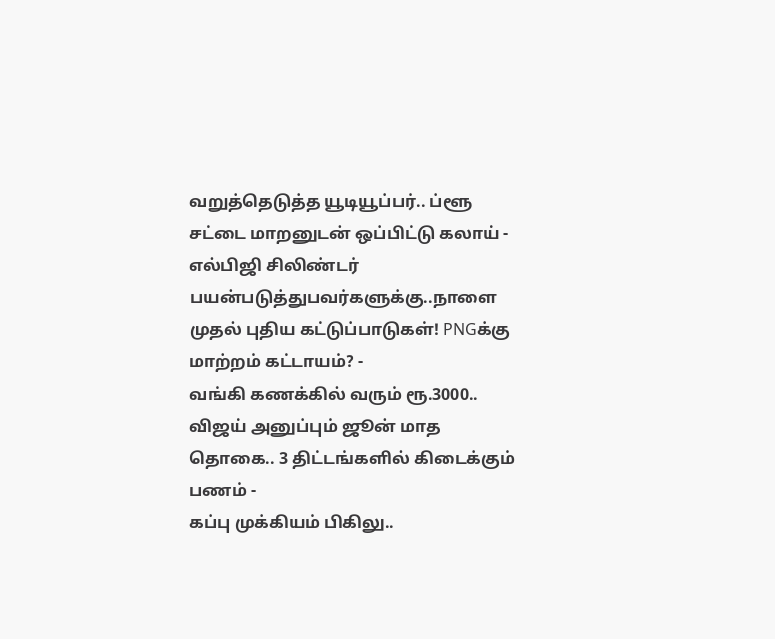வறுத்தெடுத்த யூடியூப்பர்.. ப்ளூ சட்டை மாறனுடன் ஒப்பிட்டு கலாய் -
எல்பிஜி சிலிண்டர் பயன்படுத்துபவர்களுக்கு..நாளை முதல் புதிய கட்டுப்பாடுகள்! PNGக்கு மாற்றம் கட்டாயம்? -
வங்கி கணக்கில் வரும் ரூ.3000.. விஜய் அனுப்பும் ஜூன் மாத தொகை.. 3 திட்டங்களில் கிடைக்கும் பணம் -
கப்பு முக்கியம் பிகிலு..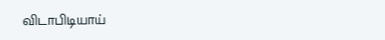விடாபிடியாய்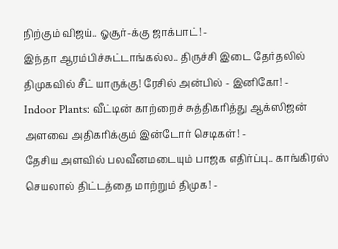நிற்கும் விஜய்.. ஓசூர்-க்கு ஜாக்பாட்! -
இந்தா ஆரம்பிச்சுட்டாங்கல்ல.. திருச்சி இடை தேர்தலில் திமுகவில் சீட் யாருக்கு! ரேசில் அன்பில் - இனிகோ! -
Indoor Plants: வீட்டின் காற்றைச் சுத்திகரித்து ஆக்ஸிஜன் அளவை அதிகரிக்கும் இன்டோர் செடிகள்! -
தேசிய அளவில் பலவீனமடையும் பாஜக எதிர்ப்பு.. காங்கிரஸ் செயலால் திட்டத்தை மாற்றும் திமுக! -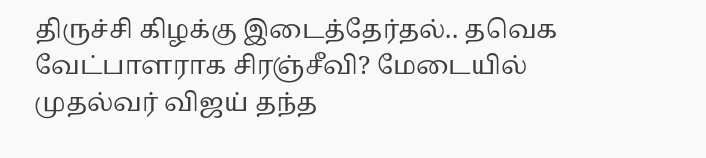திருச்சி கிழக்கு இடைத்தேர்தல்.. தவெக வேட்பாளராக சிரஞ்சீவி? மேடையில் முதல்வர் விஜய் தந்த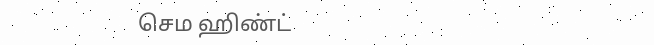செம ஹிண்ட்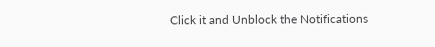Click it and Unblock the Notifications